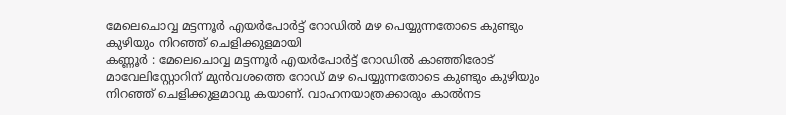മേലെചൊവ്വ മട്ടന്നൂർ എയർപോർട്ട് റോഡിൽ മഴ പെയ്യുന്നതോടെ കുണ്ടും കുഴിയും നിറഞ്ഞ് ചെളിക്കുളമായി
കണ്ണൂർ : മേലെചൊവ്വ മട്ടന്നൂർ എയർപോർട്ട് റോഡിൽ കാഞ്ഞിരോട് മാവേലിസ്റ്റോറിന് മുൻവശത്തെ റോഡ് മഴ പെയ്യുന്നതോടെ കുണ്ടും കുഴിയും നിറഞ്ഞ് ചെളിക്കുളമാവു കയാണ്. വാഹനയാത്രക്കാരും കാൽനട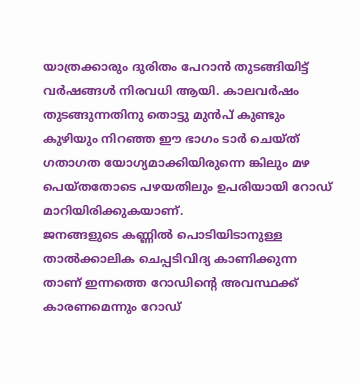യാത്രക്കാരും ദുരിതം പേറാൻ തുടങ്ങിയിട്ട് വർഷങ്ങൾ നിരവധി ആയി. കാലവർഷം തുടങ്ങുന്നതിനു തൊട്ടു മുൻപ് കുണ്ടും കുഴിയും നിറഞ്ഞ ഈ ഭാഗം ടാർ ചെയ്ത് ഗതാഗത യോഗ്യമാക്കിയിരുന്നെ ങ്കിലും മഴ പെയ്തതോടെ പഴയതിലും ഉപരിയായി റോഡ് മാറിയിരിക്കുകയാണ്.
ജനങ്ങളുടെ കണ്ണിൽ പൊടിയിടാനുള്ള താൽക്കാലിക ചെപ്പടിവിദ്യ കാണിക്കുന്ന താണ് ഇന്നത്തെ റോഡിൻ്റെ അവസ്ഥക്ക് കാരണമെന്നും റോഡ്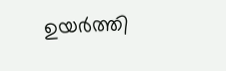ഉയർത്തി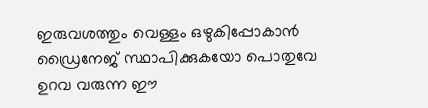ഇരുവശത്തും വെള്ളം ഒഴുകിപ്പോകാൻ ഡ്രൈനേജ് സ്ഥാപിക്കുകയോ പൊതുവേ ഉറവ വരുന്ന ഈ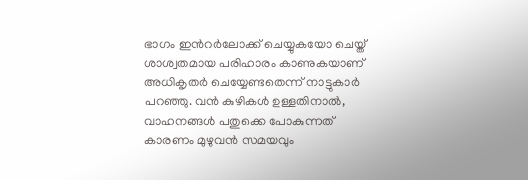ഭാഗം ഇൻറർലോക്ക് ചെയ്യുകയോ ചെയ്ത് ശാശ്വതമായ പരിഹാരം കാണുകയാണ് അധികൃതർ ചെയ്യേണ്ടതെന്ന് നാട്ടുകാർ പറഞ്ഞു. വൻ കുഴികൾ ഉള്ളതിനാൽ, വാഹനങ്ങൾ പതുക്കെ പോകുന്നത് കാരണം മുഴുവൻ സമയവും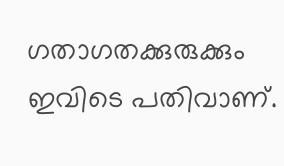ഗതാഗതക്കുരുക്കും ഇവിടെ പതിവാണ്.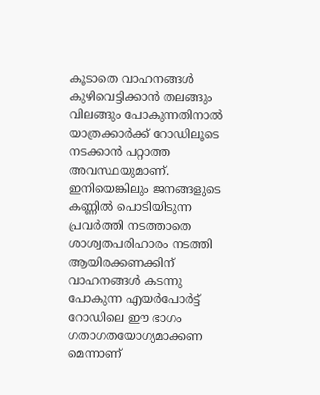കൂടാതെ വാഹനങ്ങൾ കുഴിവെട്ടിക്കാൻ തലങ്ങും വിലങ്ങും പോകുന്നതിനാൽ യാത്രക്കാർക്ക് റോഡിലൂടെ നടക്കാൻ പറ്റാത്ത അവസ്ഥയുമാണ്. ഇനിയെങ്കിലും ജനങ്ങളുടെ കണ്ണിൽ പൊടിയിടുന്ന പ്രവർത്തി നടത്താതെ ശാശ്വതപരിഹാരം നടത്തി ആയിരക്കണക്കിന് വാഹനങ്ങൾ കടന്നു പോകുന്ന എയർപോർട്ട് റോഡിലെ ഈ ഭാഗം ഗതാഗതയോഗ്യമാക്കണ മെന്നാണ്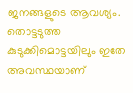ജനങ്ങളുടെ ആവശ്യം. തൊട്ടടുത്ത കുടുക്കിമൊട്ടയിലും ഇതേ അവസ്ഥയാണ്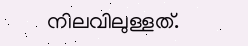നിലവിലുള്ളത്.